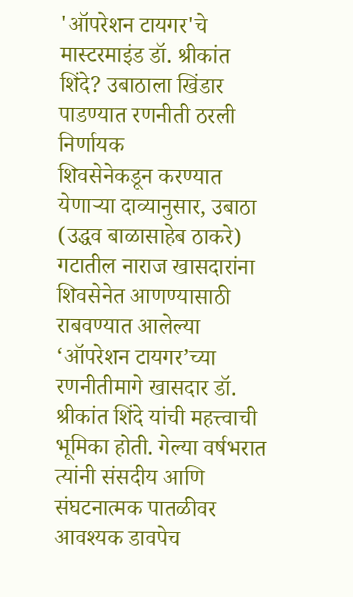'ऑपरेशन टायगर'चे मास्टरमाइंड डॉ. श्रीकांत शिंदे? उबाठाला खिंडार पाडण्यात रणनीती ठरली निर्णायक
शिवसेनेकडून करण्यात येणाऱ्या दाव्यानुसार, उबाठा (उद्धव बाळासाहेब ठाकरे) गटातील नाराज खासदारांना शिवसेनेत आणण्यासाठी राबवण्यात आलेल्या ‘ऑपरेशन टायगर’च्या रणनीतीमागे खासदार डॉ. श्रीकांत शिंदे यांची महत्त्वाची भूमिका होती. गेल्या वर्षभरात त्यांनी संसदीय आणि संघटनात्मक पातळीवर आवश्यक डावपेच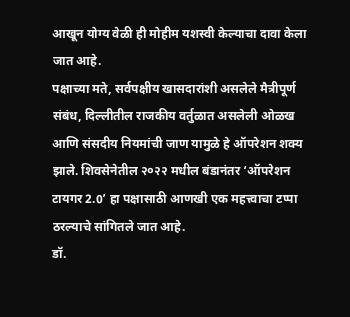आखून योग्य वेळी ही मोहीम यशस्वी केल्याचा दावा केला जात आहे.
पक्षाच्या मते, सर्वपक्षीय खासदारांशी असलेले मैत्रीपूर्ण संबंध, दिल्लीतील राजकीय वर्तुळात असलेली ओळख आणि संसदीय नियमांची जाण यामुळे हे ऑपरेशन शक्य झाले. शिवसेनेतील २०२२ मधील बंडानंतर ‘ऑपरेशन टायगर 2.0’ हा पक्षासाठी आणखी एक महत्त्वाचा टप्पा ठरल्याचे सांगितले जात आहे.
डॉ.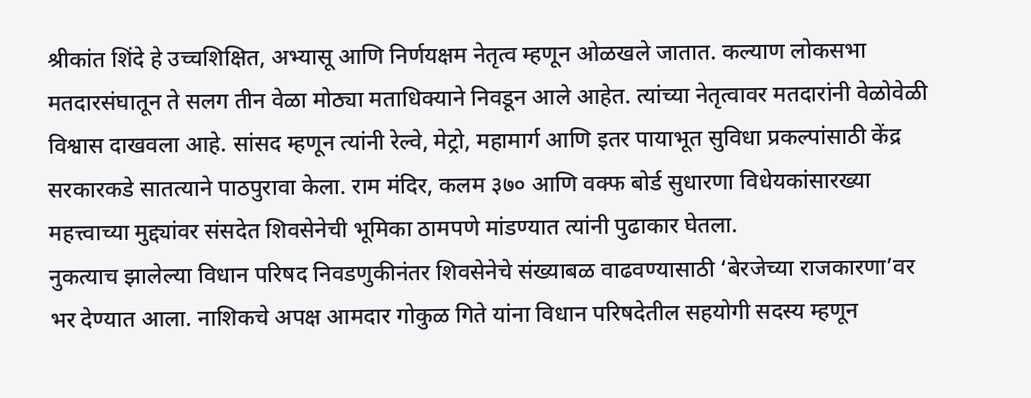श्रीकांत शिंदे हे उच्चशिक्षित, अभ्यासू आणि निर्णयक्षम नेतृत्व म्हणून ओळखले जातात. कल्याण लोकसभा मतदारसंघातून ते सलग तीन वेळा मोठ्या मताधिक्याने निवडून आले आहेत. त्यांच्या नेतृत्वावर मतदारांनी वेळोवेळी विश्वास दाखवला आहे. सांसद म्हणून त्यांनी रेल्वे, मेट्रो, महामार्ग आणि इतर पायाभूत सुविधा प्रकल्पांसाठी केंद्र सरकारकडे सातत्याने पाठपुरावा केला. राम मंदिर, कलम ३७० आणि वक्फ बोर्ड सुधारणा विधेयकांसारख्या महत्त्वाच्या मुद्द्यांवर संसदेत शिवसेनेची भूमिका ठामपणे मांडण्यात त्यांनी पुढाकार घेतला.
नुकत्याच झालेल्या विधान परिषद निवडणुकीनंतर शिवसेनेचे संख्याबळ वाढवण्यासाठी ‘बेरजेच्या राजकारणा’वर भर देण्यात आला. नाशिकचे अपक्ष आमदार गोकुळ गिते यांना विधान परिषदेतील सहयोगी सदस्य म्हणून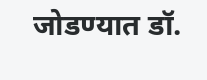जोडण्यात डॉ.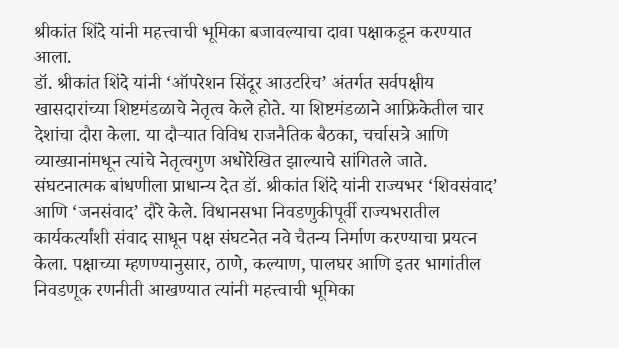श्रीकांत शिंदे यांनी महत्त्वाची भूमिका बजावल्याचा दावा पक्षाकडून करण्यात आला.
डॉ. श्रीकांत शिंदे यांनी ‘ऑपरेशन सिंदूर आउटरिच’ अंतर्गत सर्वपक्षीय खासदारांच्या शिष्टमंडळाचे नेतृत्व केले होते. या शिष्टमंडळाने आफ्रिकेतील चार देशांचा दौरा केला. या दौऱ्यात विविध राजनैतिक बैठका, चर्चासत्रे आणि व्याख्यानांमधून त्यांचे नेतृत्वगुण अधोरेखित झाल्याचे सांगितले जाते.
संघटनात्मक बांधणीला प्राधान्य देत डॉ. श्रीकांत शिंदे यांनी राज्यभर ‘शिवसंवाद’ आणि ‘जनसंवाद’ दौरे केले. विधानसभा निवडणुकीपूर्वी राज्यभरातील कार्यकर्त्यांशी संवाद साधून पक्ष संघटनेत नवे चैतन्य निर्माण करण्याचा प्रयत्न केला. पक्षाच्या म्हणण्यानुसार, ठाणे, कल्याण, पालघर आणि इतर भागांतील निवडणूक रणनीती आखण्यात त्यांनी महत्त्वाची भूमिका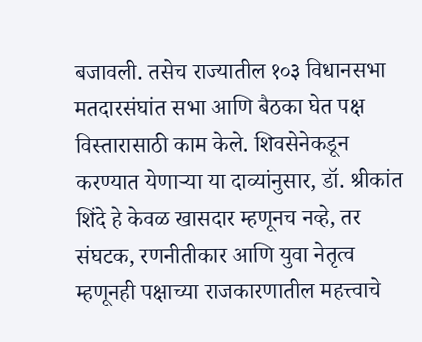बजावली. तसेच राज्यातील १०३ विधानसभा मतदारसंघांत सभा आणि बैठका घेत पक्ष विस्तारासाठी काम केले. शिवसेनेकडून करण्यात येणाऱ्या या दाव्यांनुसार, डॉ. श्रीकांत शिंदे हे केवळ खासदार म्हणूनच नव्हे, तर संघटक, रणनीतीकार आणि युवा नेतृत्व म्हणूनही पक्षाच्या राजकारणातील महत्त्वाचे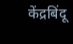केंद्रबिंदू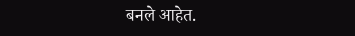बनले आहेत.